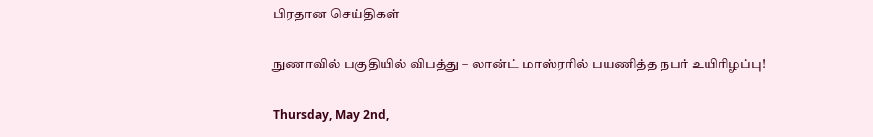பிரதான செய்திகள்

நுணாவில் பகுதியில் விபத்து – லான்ட் மாஸ்ரரில் பயணித்த நபர் உயிரிழப்பு!

Thursday, May 2nd,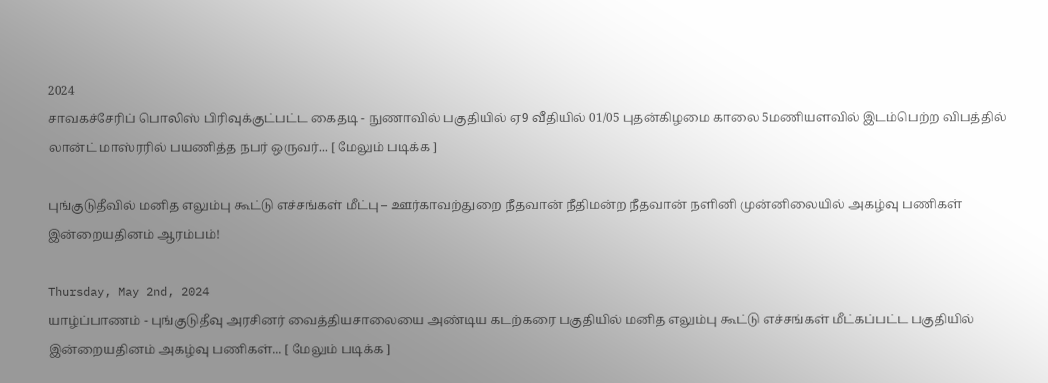2024
சாவகச்சேரிப் பொலிஸ் பிரிவுக்குட்பட்ட கைதடி - நுணாவில் பகுதியில் ஏ9 வீதியில் 01/05 புதன்கிழமை காலை 5மணியளவில் இடம்பெற்ற விபத்தில் லான்ட் மாஸ்ரரில் பயணித்த நபர் ஒருவர்... [ மேலும் படிக்க ]

புங்குடுதீவில் மனித எலும்பு கூட்டு எச்சங்கள் மீட்பு – ஊர்காவற்துறை நீதவான் நீதிமன்ற நீதவான் நளினி முன்னிலையில் அகழ்வு பணிகள் இன்றையதினம் ஆரம்பம்!

Thursday, May 2nd, 2024
யாழ்ப்பாணம் - புங்குடுதீவு அரசினர் வைத்தியசாலையை அண்டிய கடற்கரை பகுதியில் மனித எலும்பு கூட்டு எச்சங்கள் மீட்கப்பட்ட பகுதியில் இன்றையதினம் அகழ்வு பணிகள்... [ மேலும் படிக்க ]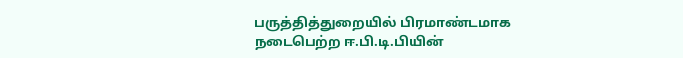பருத்தித்துறையில் பிரமாண்டமாக நடைபெற்ற ஈ.பி.டி.பியின்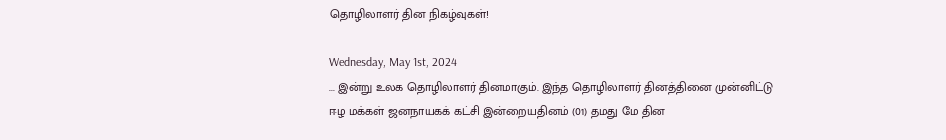தொழிலாளர் தின நிகழ்வுகள்!

Wednesday, May 1st, 2024
... இன்று உலக தொழிலாளர் தினமாகும். இந்த தொழிலாளர் தினத்தினை முன்னிட்டு ஈழ மக்கள் ஜனநாயகக் கட்சி இன்றையதினம் (01) தமது மே தின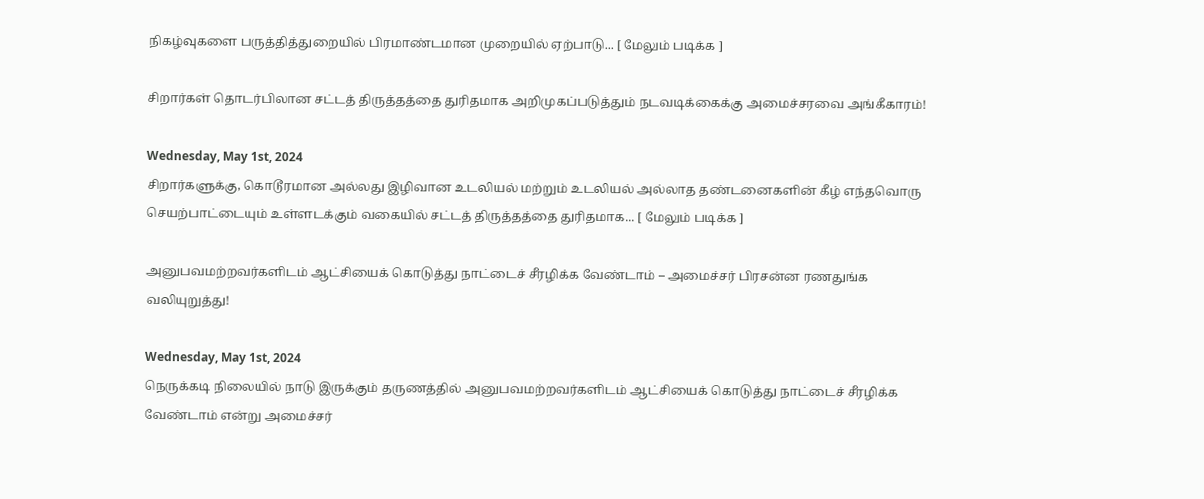நிகழ்வுகளை பருத்தித்துறையில் பிரமாண்டமான முறையில் ஏற்பாடு... [ மேலும் படிக்க ]

சிறார்கள் தொடர்பிலான சட்டத் திருத்தத்தை துரிதமாக அறிமுகப்படுத்தும் நடவடிக்கைக்கு அமைச்சரவை அங்கீகாரம்!

Wednesday, May 1st, 2024
சிறார்களுக்கு, கொடூரமான அல்லது இழிவான உடலியல் மற்றும் உடலியல் அல்லாத தண்டனைகளின் கீழ் எந்தவொரு செயற்பாட்டையும் உள்ளடக்கும் வகையில் சட்டத் திருத்தத்தை துரிதமாக... [ மேலும் படிக்க ]

அனுபவமற்றவர்களிடம் ஆட்சியைக் கொடுத்து நாட்டைச் சீரழிக்க வேண்டாம் – அமைச்சர் பிரசன்ன ரணதுங்க வலியுறுத்து!

Wednesday, May 1st, 2024
நெருக்கடி நிலையில் நாடு இருக்கும் தருணத்தில் அனுபவமற்றவர்களிடம் ஆட்சியைக் கொடுத்து நாட்டைச் சீரழிக்க வேண்டாம் என்று அமைச்சர்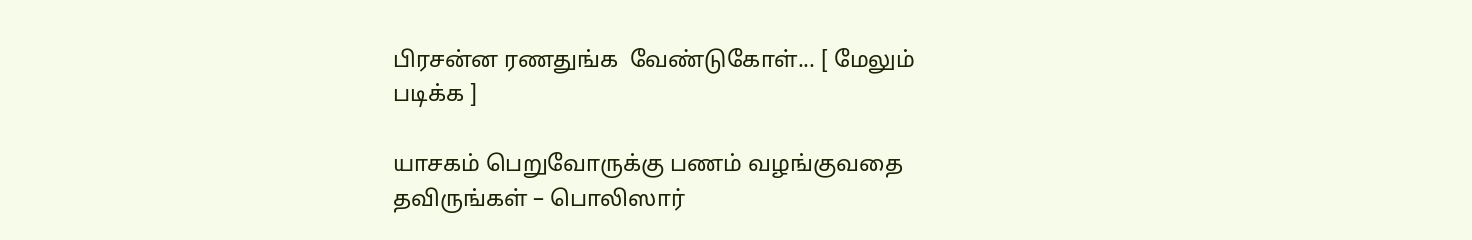பிரசன்ன ரணதுங்க  வேண்டுகோள்... [ மேலும் படிக்க ]

யாசகம் பெறுவோருக்கு பணம் வழங்குவதை தவிருங்கள் – பொலிஸார்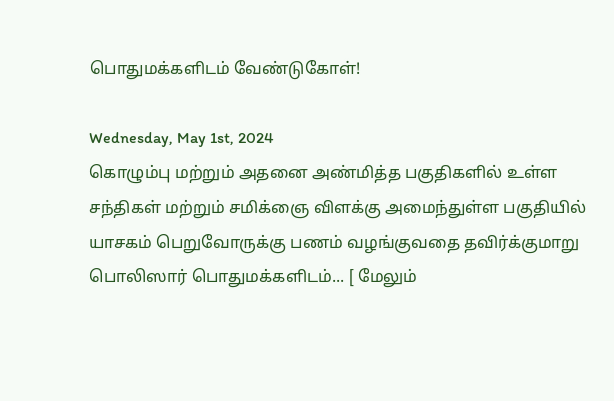பொதுமக்களிடம் வேண்டுகோள்!

Wednesday, May 1st, 2024
கொழும்பு மற்றும் அதனை அண்மித்த பகுதிகளில் உள்ள சந்திகள் மற்றும் சமிக்ஞை விளக்கு அமைந்துள்ள பகுதியில் யாசகம் பெறுவோருக்கு பணம் வழங்குவதை தவிர்க்குமாறு பொலிஸார் பொதுமக்களிடம்... [ மேலும்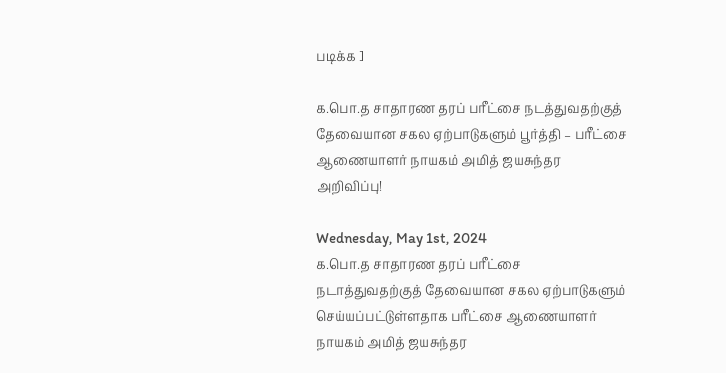படிக்க ]

க.பொ.த சாதாரண தரப் பரீட்சை நடத்துவதற்குத் தேவையான சகல ஏற்பாடுகளும் பூர்த்தி – பரீட்சை ஆணையாளர் நாயகம் அமித் ஜயசுந்தர அறிவிப்பு!

Wednesday, May 1st, 2024
க.பொ.த சாதாரண தரப் பரீட்சை நடாத்துவதற்குத் தேவையான சகல ஏற்பாடுகளும் செய்யப்பட்டுள்ளதாக பரீட்சை ஆணையாளர் நாயகம் அமித் ஜயசுந்தர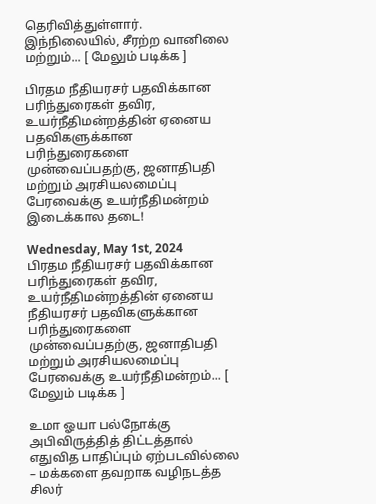தெரிவித்துள்ளார். இந்நிலையில், சீரற்ற வானிலை மற்றும்... [ மேலும் படிக்க ]

பிரதம நீதியரசர் பதவிக்கான பரிந்துரைகள் தவிர, உயர்நீதிமன்றத்தின் ஏனைய பதவிகளுக்கான பரிந்துரைகளை முன்வைப்பதற்கு, ஜனாதிபதி மற்றும் அரசியலமைப்பு பேரவைக்கு உயர்நீதிமன்றம் இடைக்கால தடை!

Wednesday, May 1st, 2024
பிரதம நீதியரசர் பதவிக்கான பரிந்துரைகள் தவிர, உயர்நீதிமன்றத்தின் ஏனைய நீதியரசர் பதவிகளுக்கான பரிந்துரைகளை முன்வைப்பதற்கு, ஜனாதிபதி மற்றும் அரசியலமைப்பு பேரவைக்கு உயர்நீதிமன்றம்... [ மேலும் படிக்க ]

உமா ஓயா பல்நோக்கு அபிவிருத்தித் திட்டத்தால் எதுவித பாதிப்பும் ஏற்படவில்லை – மக்களை தவறாக வழிநடத்த சிலர்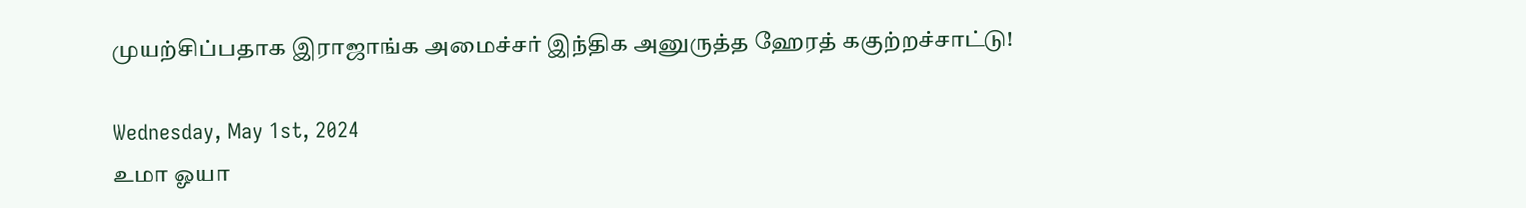முயற்சிப்பதாக இராஜாங்க அமைச்சர் இந்திக அனுருத்த ஹேரத் ககுற்றச்சாட்டு!

Wednesday, May 1st, 2024
உமா ஓயா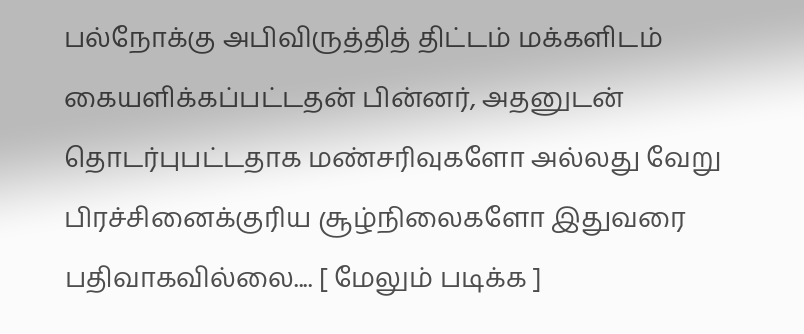பல்நோக்கு அபிவிருத்தித் திட்டம் மக்களிடம் கையளிக்கப்பட்டதன் பின்னர், அதனுடன் தொடர்புபட்டதாக மண்சரிவுகளோ அல்லது வேறு பிரச்சினைக்குரிய சூழ்நிலைகளோ இதுவரை பதிவாகவில்லை.... [ மேலும் படிக்க ]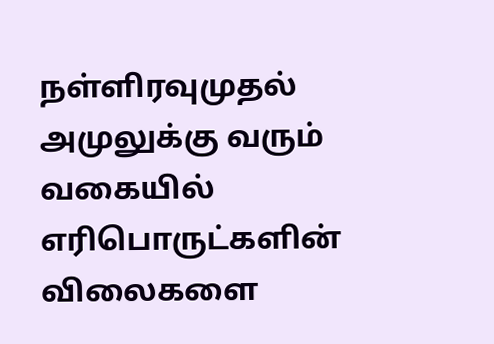நள்ளிரவுமுதல் அமுலுக்கு வரும் வகையில் எரிபொருட்களின் விலைகளை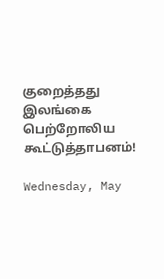குறைத்தது இலங்கை பெற்றோலிய கூட்டுத்தாபனம்!

Wednesday, May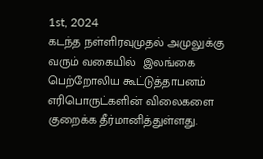1st, 2024
கடந்த நள்ளிரவுமுதல் அமுலுக்கு வரும் வகையில்  இலங்கை பெற்றோலிய கூட்டுத்தாபனம் எரிபொருட்களின் விலைகளை குறைக்க தீர்மானித்துள்ளது.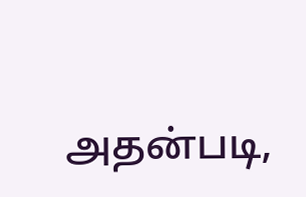அதன்படி,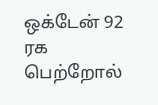ஒக்டேன் 92 ரக பெற்றோல்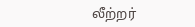லீற்றர்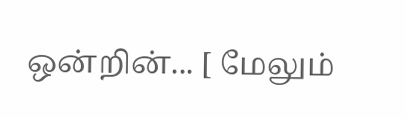ஒன்றின்... [ மேலும்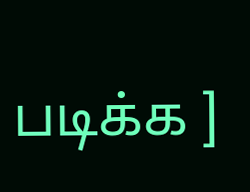படிக்க ]